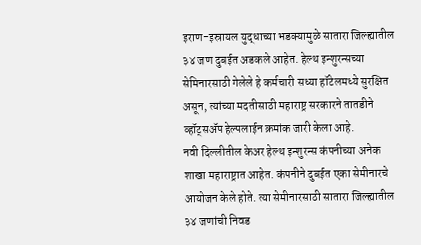इराण-इस्रायल युद्धाच्या भडक्यामुळे सातारा जिल्ह्यातील ३४ जण दुबईत अडकले आहेत. हेल्थ इन्शुरन्सच्या सेमिनारसाठी गेलेले हे कर्मचारी सध्या हॉटेलमध्ये सुरक्षित असून, त्यांच्या मदतीसाठी महाराष्ट्र सरकारने तातडीने व्हॉट्सॲप हेल्पलाईन क्रमांक जारी केला आहे.
नवी दिल्लीतील केअर हेल्थ इन्शुरन्स कंपनीच्या अनेक शाखा महाराष्ट्रात आहेत. कंपनीने दुबईत एका सेमीनारचे आयोजन केले होते. त्या सेमीनारसाठी सातारा जिल्ह्यातील ३४ जणांची निवड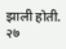झाली होती. २७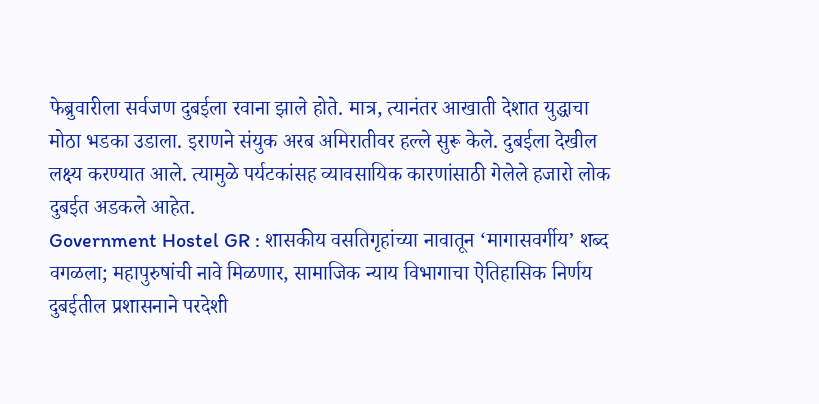फेब्रुवारीला सर्वजण दुबईला रवाना झाले होते. मात्र, त्यानंतर आखाती देशात युद्धाचा मोठा भडका उडाला. इराणने संयुक अरब अमिरातीवर हल्ले सुरू केले. दुबईला देखील लक्ष्य करण्यात आले. त्यामुळे पर्यटकांसह व्यावसायिक कारणांसाठी गेलेले हजारो लोक दुबईत अडकले आहेत.
Government Hostel GR : शासकीय वसतिगृहांच्या नावातून ‘मागासवर्गीय’ शब्द वगळला; महापुरुषांची नावे मिळणार, सामाजिक न्याय विभागाचा ऐतिहासिक निर्णय
दुबईतील प्रशासनाने परदेशी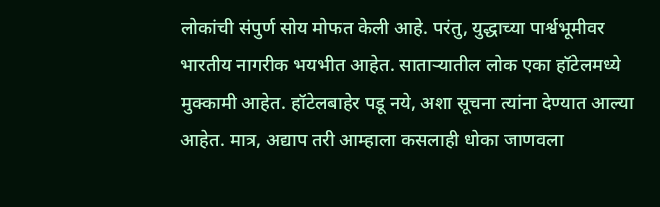लोकांची संपुर्ण सोय मोफत केली आहे. परंतु, युद्धाच्या पार्श्वभूमीवर भारतीय नागरीक भयभीत आहेत. साताऱ्यातील लोक एका हॉटेलमध्ये मुक्कामी आहेत. हॉटेलबाहेर पडू नये, अशा सूचना त्यांना देण्यात आल्या आहेत. मात्र, अद्याप तरी आम्हाला कसलाही धोका जाणवला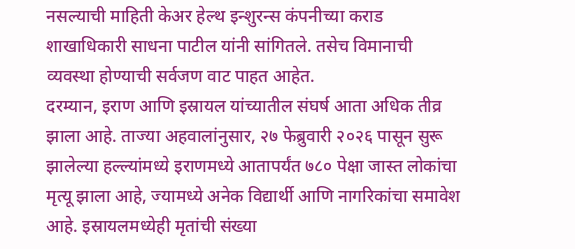नसल्याची माहिती केअर हेल्थ इन्शुरन्स कंपनीच्या कराड शाखाधिकारी साधना पाटील यांनी सांगितले. तसेच विमानाची व्यवस्था होण्याची सर्वजण वाट पाहत आहेत.
दरम्यान, इराण आणि इस्रायल यांच्यातील संघर्ष आता अधिक तीव्र झाला आहे. ताज्या अहवालांनुसार, २७ फेब्रुवारी २०२६ पासून सुरू झालेल्या हल्ल्यांमध्ये इराणमध्ये आतापर्यंत ७८० पेक्षा जास्त लोकांचा मृत्यू झाला आहे, ज्यामध्ये अनेक विद्यार्थी आणि नागरिकांचा समावेश आहे. इस्रायलमध्येही मृतांची संख्या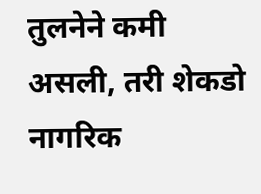तुलनेने कमी असली, तरी शेकडो नागरिक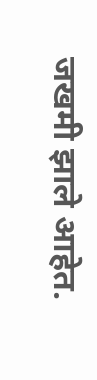जखमी झाले आहेत.